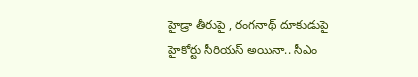హైడ్రా తీరుపై , రంగనాథ్ దూకుడుపై హైకోర్టు సీరియస్ అయినా.. సీఎం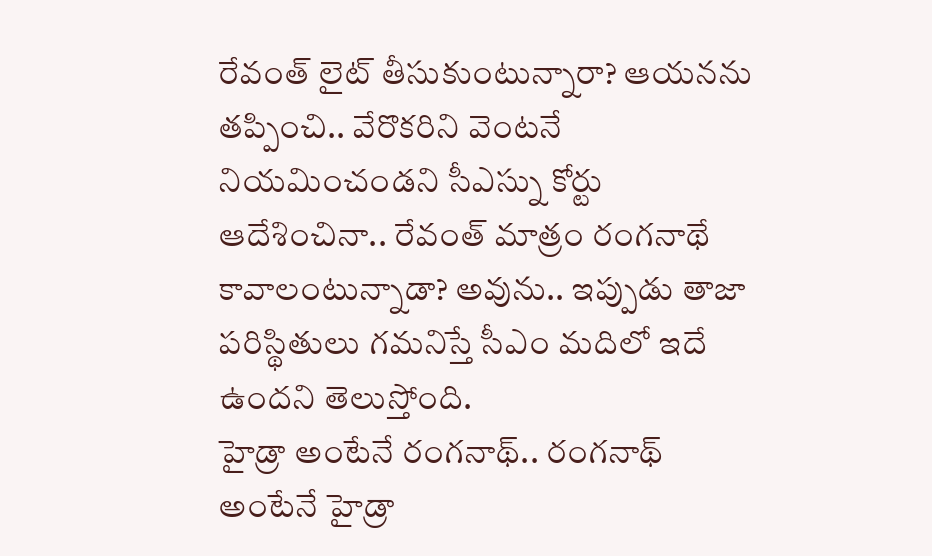రేవంత్ లైట్ తీసుకుంటున్నారా? ఆయనను తప్పించి.. వేరొకరిని వెంటనే నియమించండని సీఎస్ను కోర్టు ఆదేశించినా.. రేవంత్ మాత్రం రంగనాథే కావాలంటున్నాడా? అవును.. ఇప్పుడు తాజా పరిస్థితులు గమనిస్తే సీఎం మదిలో ఇదే ఉందని తెలుస్తోంది.
హైడ్రా అంటేనే రంగనాథ్.. రంగనాథ్ అంటేనే హైడ్రా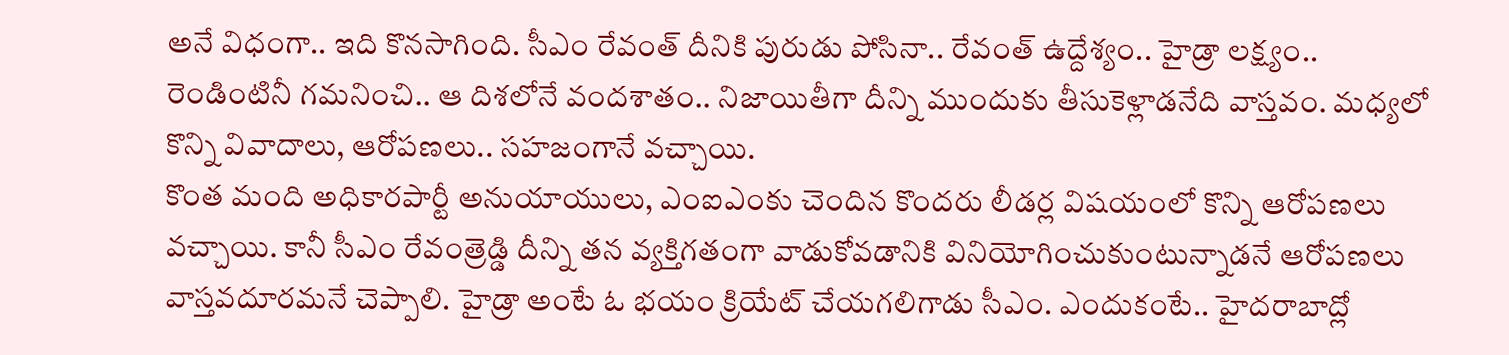అనే విధంగా.. ఇది కొనసాగింది. సీఎం రేవంత్ దీనికి పురుడు పోసినా.. రేవంత్ ఉద్దేశ్యం.. హైడ్రా లక్ష్యం.. రెండింటినీ గమనించి.. ఆ దిశలోనే వందశాతం.. నిజాయితీగా దీన్ని ముందుకు తీసుకెళ్లాడనేది వాస్తవం. మధ్యలో కొన్ని వివాదాలు, ఆరోపణలు.. సహజంగానే వచ్చాయి.
కొంత మంది అధికారపార్టీ అనుయాయులు, ఎంఐఎంకు చెందిన కొందరు లీడర్ల విషయంలో కొన్ని ఆరోపణలు వచ్చాయి. కానీ సీఎం రేవంత్రెడ్డి దీన్ని తన వ్యక్తిగతంగా వాడుకోవడానికి వినియోగించుకుంటున్నాడనే ఆరోపణలు వాస్తవదూరమనే చెప్పాలి. హైడ్రా అంటే ఓ భయం క్రియేట్ చేయగలిగాడు సీఎం. ఎందుకంటే.. హైదరాబాద్లో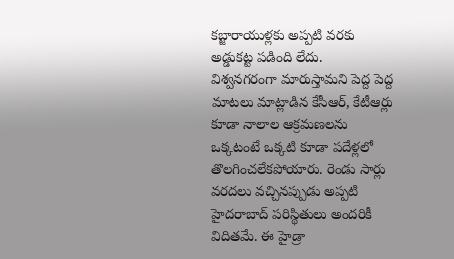కబ్జారాయుళ్లకు అప్పటి వరకు అడ్డుకట్ట పడింది లేదు.
విశ్వనగరంగా మారుస్తామని పెద్ద పెద్ద మాటలు మాట్లాడిన కేసీఆర్, కేటీఆర్లు కూడా నాలాల ఆక్రమణలను ఒక్కటంటే ఒక్కటి కూడా పదేళ్లలో తొలగించలేకపోయారు. రెండు సార్లు వరదలు వచ్చినప్పుడు అప్పటి హైదరాబాద్ పరిస్థితులు అందరికీ విదితమే. ఈ హైడ్రా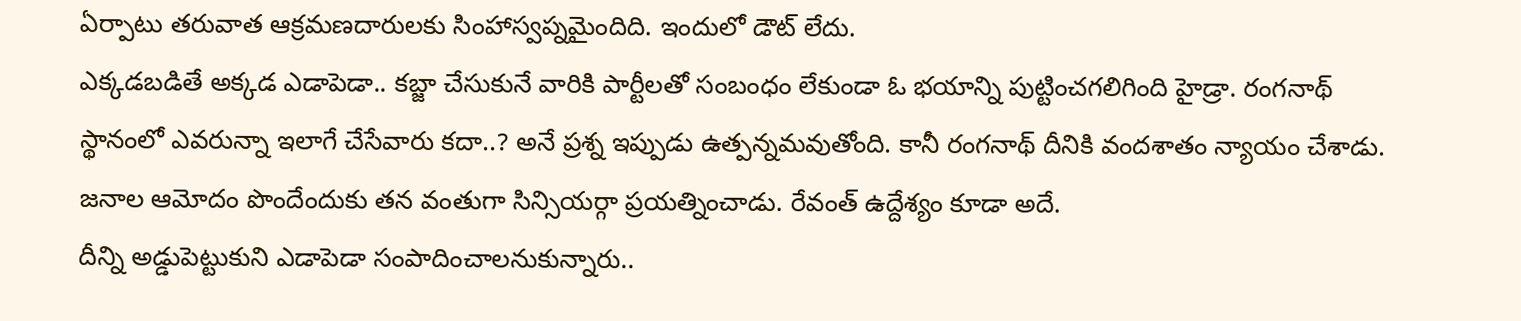ఏర్పాటు తరువాత ఆక్రమణదారులకు సింహాస్వప్నమైందిది. ఇందులో డౌట్ లేదు.
ఎక్కడబడితే అక్కడ ఎడాపెడా.. కబ్జా చేసుకునే వారికి పార్టీలతో సంబంధం లేకుండా ఓ భయాన్ని పుట్టించగలిగింది హైడ్రా. రంగనాథ్ స్థానంలో ఎవరున్నా ఇలాగే చేసేవారు కదా..? అనే ప్రశ్న ఇప్పుడు ఉత్పన్నమవుతోంది. కానీ రంగనాథ్ దీనికి వందశాతం న్యాయం చేశాడు. జనాల ఆమోదం పొందేందుకు తన వంతుగా సిన్సియర్గా ప్రయత్నించాడు. రేవంత్ ఉద్దేశ్యం కూడా అదే.
దీన్ని అడ్డుపెట్టుకుని ఎడాపెడా సంపాదించాలనుకున్నారు..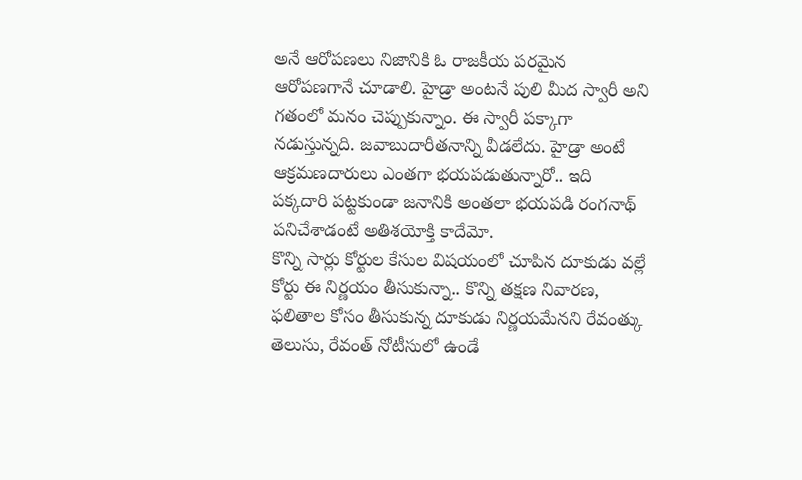అనే ఆరోపణలు నిజానికి ఓ రాజకీయ పరమైన ఆరోపణగానే చూడాలి. హైడ్రా అంటనే పులి మీద స్వారీ అని గతంలో మనం చెప్పుకున్నాం. ఈ స్వారీ పక్కాగా నడుస్తున్నది. జవాబుదారీతనాన్ని వీడలేదు. హైడ్రా అంటే ఆక్రమణదారులు ఎంతగా భయపడుతున్నారో.. ఇది పక్కదారి పట్టకుండా జనానికి అంతలా భయపడి రంగనాథ్ పనిచేశాడంటే అతిశయోక్తి కాదేమో.
కొన్ని సార్లు కోర్టుల కేసుల విషయంలో చూపిన దూకుడు వల్లే కోర్టు ఈ నిర్ణయం తీసుకున్నా.. కొన్ని తక్షణ నివారణ, ఫలితాల కోసం తీసుకున్న దూకుడు నిర్ణయమేనని రేవంత్కు తెలుసు, రేవంత్ నోటీసులో ఉండే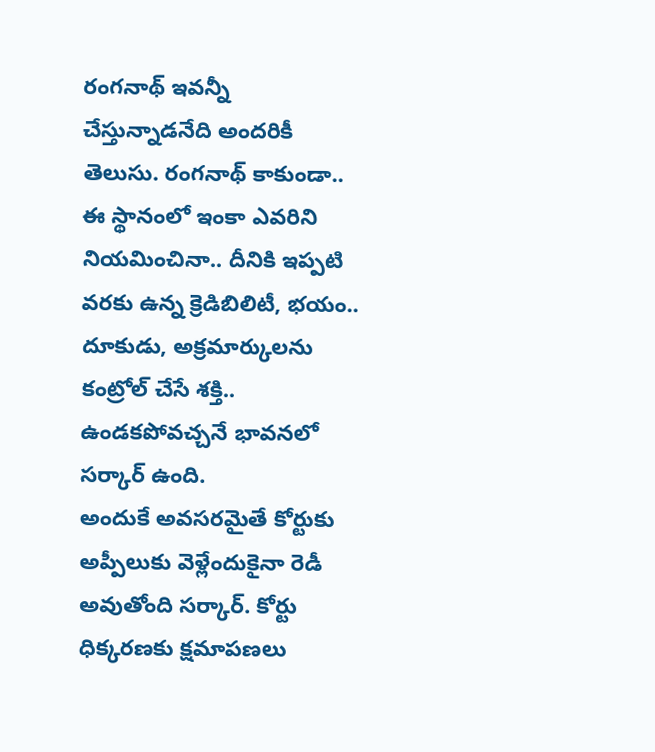రంగనాథ్ ఇవన్నీ చేస్తున్నాడనేది అందరికీ తెలుసు. రంగనాథ్ కాకుండా.. ఈ స్థానంలో ఇంకా ఎవరిని నియమించినా.. దీనికి ఇప్పటి వరకు ఉన్న క్రెడిబిలిటీ, భయం.. దూకుడు, అక్రమార్కులను కంట్రోల్ చేసే శక్తి.. ఉండకపోవచ్చనే భావనలో సర్కార్ ఉంది.
అందుకే అవసరమైతే కోర్టుకు అప్పీలుకు వెళ్లేందుకైనా రెడీ అవుతోంది సర్కార్. కోర్టు ధిక్కరణకు క్షమాపణలు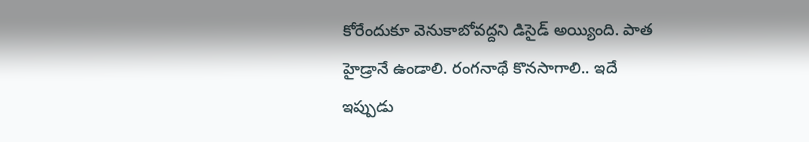కోరేందుకూ వెనుకాబోవద్దని డిసైడ్ అయ్యింది. పాత హైడ్రానే ఉండాలి. రంగనాథే కొనసాగాలి.. ఇదే ఇప్పుడు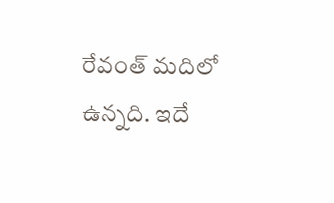రేవంత్ మదిలో ఉన్నది. ఇదే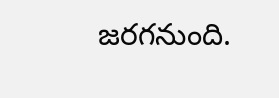జరగనుంది.